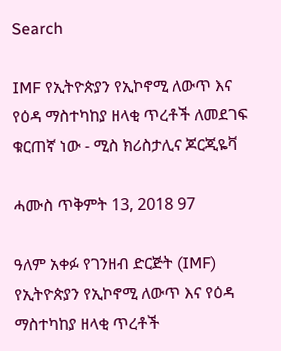Search

IMF የኢትዮጵያን የኢኮኖሚ ለውጥ እና የዕዳ ማስተካከያ ዘላቂ ጥረቶች ለመደገፍ ቁርጠኛ ነው - ሚስ ክሪስታሊና ጆርጂዬቫ

ሓሙስ ጥቅምት 13, 2018 97

ዓለም አቀፉ የገንዘብ ድርጅት (IMF) የኢትዮጵያን የኢኮኖሚ ለውጥ እና የዕዳ ማስተካከያ ዘላቂ ጥረቶች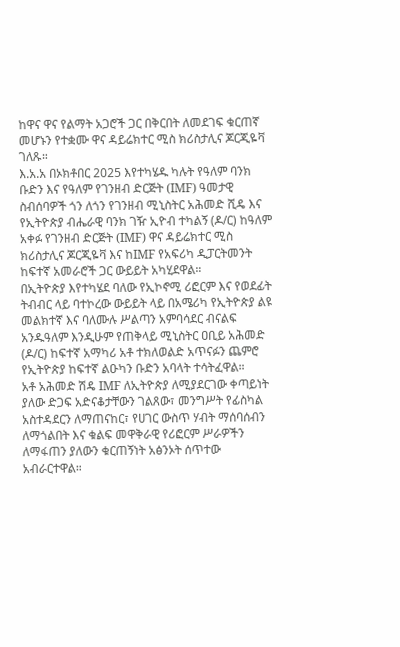ከዋና ዋና የልማት አጋሮች ጋር በቅርበት ለመደገፍ ቁርጠኛ መሆኑን የተቋሙ ዋና ዳይሬክተር ሚስ ክሪስታሊና ጆርጂዬቫ ገለጹ።
እ.አ.አ በኦክቶበር 2025 እየተካሄዱ ካሉት የዓለም ባንክ ቡድን እና የዓለም የገንዘብ ድርጅት (IMF) ዓመታዊ ስብሰባዎች ጎን ለጎን የገንዘብ ሚኒስትር አሕመድ ሺዴ እና የኢትዮጵያ ብሔራዊ ባንክ ገዥ ኢዮብ ተካልኝ (ዶ/ር) ከዓለም አቀፉ የገንዘብ ድርጅት (IMF) ዋና ዳይሬክተር ሚስ ክሪስታሊና ጆርጂዬቫ እና ከIMF የአፍሪካ ዲፓርትመንት ከፍተኛ አመራሮች ጋር ውይይት አካሂደዋል።
በኢትዮጵያ እየተካሄደ ባለው የኢኮኖሚ ሪፎርም እና የወደፊት ትብብር ላይ ባተኮረው ውይይት ላይ በአሜሪካ የኢትዮጵያ ልዩ መልክተኛ እና ባለሙሉ ሥልጣን አምባሳደር ብናልፍ አንዱዓለም እንዲሁም የጠቅላይ ሚኒስትር ዐቢይ አሕመድ (ዶ/ር) ከፍተኛ አማካሪ አቶ ተክለወልድ አጥናፉን ጨምሮ የኢትዮጵያ ከፍተኛ ልዑካን ቡድን አባላት ተሳትፈዋል።
አቶ አሕመድ ሽዴ IMF ለኢትዮጵያ ለሚያደርገው ቀጣይነት ያለው ድጋፍ አድናቆታቸውን ገልጸው፣ መንግሥት የፊስካል አስተዳደርን ለማጠናከር፣ የሀገር ውስጥ ሃብት ማሰባሰብን ለማጎልበት እና ቁልፍ መዋቅራዊ የሪፎርም ሥራዎችን ለማፋጠን ያለውን ቁርጠኝነት አፅንኦት ሰጥተው አብራርተዋል።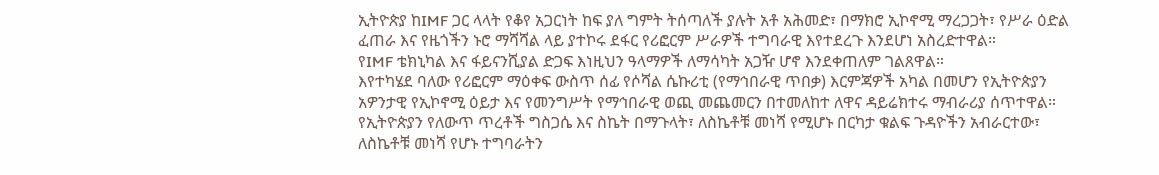ኢትዮጵያ ከIMF ጋር ላላት የቆየ አጋርነት ከፍ ያለ ግምት ትሰጣለች ያሉት አቶ አሕመድ፣ በማክሮ ኢኮኖሚ ማረጋጋት፣ የሥራ ዕድል ፈጠራ እና የዜጎችን ኑሮ ማሻሻል ላይ ያተኮሩ ደፋር የሪፎርም ሥራዎች ተግባራዊ እየተደረጉ እንደሆነ አስረድተዋል።
የIMF ቴክኒካል እና ፋይናንሺያል ድጋፍ እነዚህን ዓላማዎች ለማሳካት አጋዥ ሆኖ እንደቀጠለም ገልጸዋል።
እየተካሄደ ባለው የሪፎርም ማዕቀፍ ውስጥ ሰፊ የሶሻል ሴኩሪቲ (የማኅበራዊ ጥበቃ) እርምጃዎች አካል በመሆን የኢትዮጵያን አዎንታዊ የኢኮኖሚ ዕይታ እና የመንግሥት የማኅበራዊ ወጪ መጨመርን በተመለከተ ለዋና ዳይሬክተሩ ማብራሪያ ሰጥተዋል።
የኢትዮጵያን የለውጥ ጥረቶች ግስጋሴ እና ስኬት በማጉላት፣ ለስኬቶቹ መነሻ የሚሆኑ በርካታ ቁልፍ ጉዳዮችን አብራርተው፣ ለስኬቶቹ መነሻ የሆኑ ተግባራትን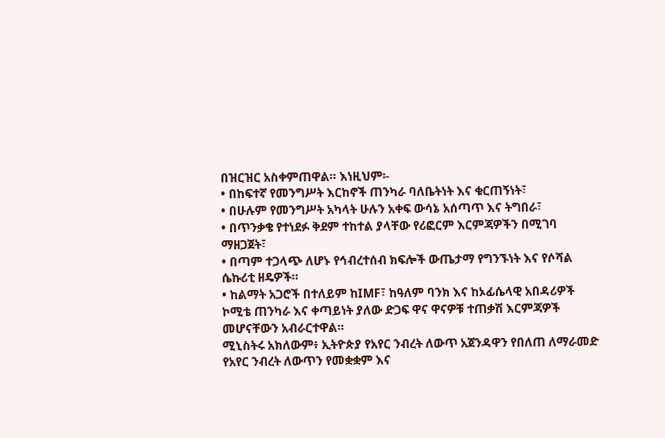በዝርዝር አስቀምጠዋል። እነዚህም፡-
• በከፍተኛ የመንግሥት እርከኖች ጠንካራ ባለቤትነት እና ቁርጠኝነት፣
• በሁሉም የመንግሥት አካላት ሁሉን አቀፍ ውሳኔ አሰጣጥ እና ትግበራ፣
• በጥንቃቄ የተነደፉ ቅደም ተከተል ያላቸው የሪፎርም እርምጃዎችን በሚገባ ማዘጋጀት፣
• በጣም ተጋላጭ ለሆኑ የኅብረተሰብ ክፍሎች ውጤታማ የግንኙነት እና የሶሻል ሴኩሪቲ ዘዴዎች።
• ከልማት አጋሮች በተለይም ከIMF፣ ከዓለም ባንክ እና ከኦፊሴላዊ አበዳሪዎች ኮሚቴ ጠንካራ እና ቀጣይነት ያለው ድጋፍ ዋና ዋናዎቹ ተጠቃሽ እርምጃዎች መሆናቸውን አብራርተዋል።
ሚኒስትሩ አክለውም፥ ኢትዮጵያ የአየር ንብረት ለውጥ አጀንዳዋን የበለጠ ለማራመድ የአየር ንብረት ለውጥን የመቋቋም እና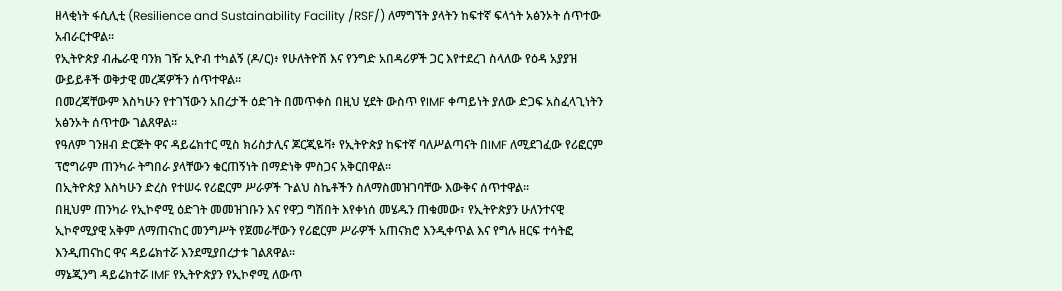ዘላቂነት ፋሲሊቲ (Resilience and Sustainability Facility /RSF/) ለማግኘት ያላትን ከፍተኛ ፍላጎት አፅንኦት ሰጥተው አብራርተዋል።
የኢትዮጵያ ብሔራዊ ባንክ ገዥ ኢዮብ ተካልኝ (ዶ/ር)፥ የሁለትዮሽ እና የንግድ አበዳሪዎች ጋር እየተደረገ ስላለው የዕዳ አያያዝ ውይይቶች ወቅታዊ መረጃዎችን ሰጥተዋል።
በመረጃቸውም እስካሁን የተገኘውን አበረታች ዕድገት በመጥቀስ በዚህ ሂደት ውስጥ የIMF ቀጣይነት ያለው ድጋፍ አስፈላጊነትን አፅንኦት ሰጥተው ገልጸዋል።
የዓለም ገንዘብ ድርጅት ዋና ዳይሬክተር ሚስ ክሪስታሊና ጆርጂዬቫ፥ የኢትዮጵያ ከፍተኛ ባለሥልጣናት በIMF ለሚደገፈው የሪፎርም ፕሮግራም ጠንካራ ትግበራ ያላቸውን ቁርጠኝነት በማድነቅ ምስጋና አቅርበዋል።
በኢትዮጵያ እስካሁን ድረስ የተሠሩ የሪፎርም ሥራዎች ጉልህ ስኬቶችን ስለማስመዝገባቸው እውቅና ሰጥተዋል።
በዚህም ጠንካራ የኢኮኖሚ ዕድገት መመዝገቡን እና የዋጋ ግሽበት እየቀነሰ መሄዱን ጠቁመው፣ የኢትዮጵያን ሁለንተናዊ ኢኮኖሚያዊ አቅም ለማጠናከር መንግሥት የጀመራቸውን የሪፎርም ሥራዎች አጠናክሮ እንዲቀጥል እና የግሉ ዘርፍ ተሳትፎ እንዲጠናከር ዋና ዳይሬክተሯ እንደሚያበረታቱ ገልጸዋል።
ማኔጂንግ ዳይሬክተሯ IMF የኢትዮጵያን የኢኮኖሚ ለውጥ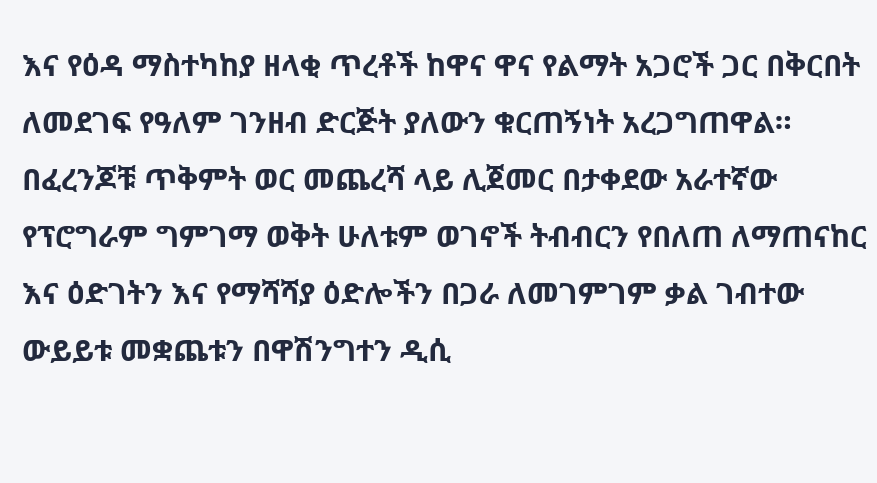እና የዕዳ ማስተካከያ ዘላቂ ጥረቶች ከዋና ዋና የልማት አጋሮች ጋር በቅርበት ለመደገፍ የዓለም ገንዘብ ድርጅት ያለውን ቁርጠኝነት አረጋግጠዋል።
በፈረንጆቹ ጥቅምት ወር መጨረሻ ላይ ሊጀመር በታቀደው አራተኛው የፕሮግራም ግምገማ ወቅት ሁለቱም ወገኖች ትብብርን የበለጠ ለማጠናከር እና ዕድገትን እና የማሻሻያ ዕድሎችን በጋራ ለመገምገም ቃል ገብተው ውይይቱ መቋጨቱን በዋሽንግተን ዲሲ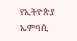የኢትዮጵያ ኤምባሲ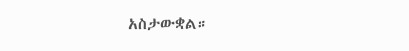አስታውቋል።